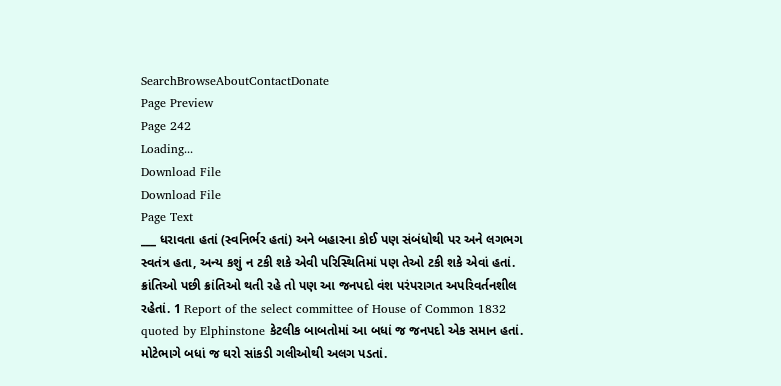SearchBrowseAboutContactDonate
Page Preview
Page 242
Loading...
Download File
Download File
Page Text
___ ધરાવતા હતાં (સ્વનિર્ભર હતાં) અને બહારના કોઈ પણ સંબંધોથી પર અને લગભગ સ્વતંત્ર હતા, અન્ય કશું ન ટકી શકે એવી પરિસ્થિતિમાં પણ તેઓ ટકી શકે એવાં હતાં. ક્રાંતિઓ પછી ક્રાંતિઓ થતી રહે તો પણ આ જનપદો વંશ પરંપરાગત અપરિવર્તનશીલ રહેતાં. 1 Report of the select committee of House of Common 1832 quoted by Elphinstone કેટલીક બાબતોમાં આ બધાં જ જનપદો એક સમાન હતાં. મોટેભાગે બધાં જ ઘરો સાંકડી ગલીઓથી અલગ પડતાં.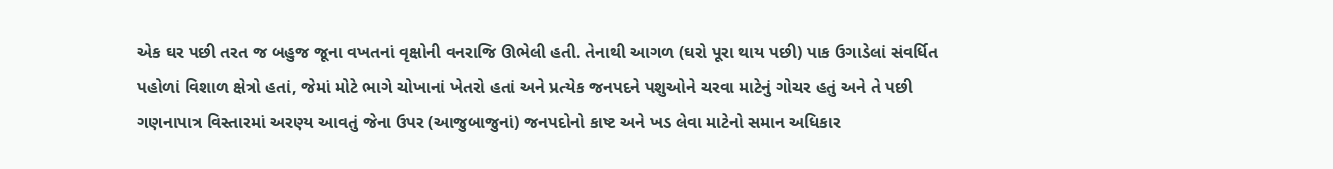એક ઘર પછી તરત જ બહુજ જૂના વખતનાં વૃક્ષોની વનરાજિ ઊભેલી હતી. તેનાથી આગળ (ઘરો પૂરા થાય પછી) પાક ઉગાડેલાં સંવર્ધિત પહોળાં વિશાળ ક્ષેત્રો હતાં, જેમાં મોટે ભાગે ચોખાનાં ખેતરો હતાં અને પ્રત્યેક જનપદને પશુઓને ચરવા માટેનું ગોચર હતું અને તે પછી ગણનાપાત્ર વિસ્તારમાં અરણ્ય આવતું જેના ઉપર (આજુબાજુનાં) જનપદોનો કાષ્ટ અને ખડ લેવા માટેનો સમાન અધિકાર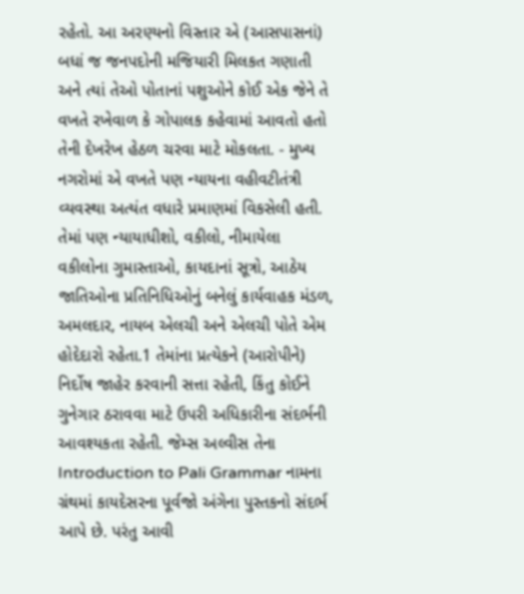રહેતો. આ અરણ્યનો વિસ્તાર એ (આસપાસનાં) બધાં જ જનપદોની મજિયારી મિલકત ગણાતી અને ત્યાં તેઓ પોતાનાં પશુઓને કોઈ એક જેને તે વખતે રખેવાળ કે ગોપાલક કહેવામાં આવતો હતો તેની દેખરેખ હેઠળ ચરવા માટે મોકલતા. - મુખ્ય નગરોમાં એ વખતે પણ ન્યાયના વહીવટીતંત્રી વ્યવસ્થા અત્યંત વધારે પ્રમાણમાં વિકસેલી હતી. તેમાં પણ ન્યાયાધીશો, વકીલો, નીમાયેલા વકીલોના ગુમાસ્તાઓ, કાયદાનાં સૂત્રો, આઠેય જાતિઓના પ્રતિનિધિઓનું બનેલું કાર્યવાહક મંડળ, અમલદાર, નાયબ એલચી અને એલચી પોતે એમ હોદેદારો રહેતા.1 તેમાંના પ્રત્યેકને (આરોપીને) નિર્દોષ જાહેર કરવાની સત્તા રહેતી, કિંતુ કોઈને ગુનેગાર ઠરાવવા માટે ઉપરી અધિકારીના સંદર્ભની આવશ્યકતા રહેતી. જેમ્સ અલ્વીસ તેના Introduction to Pali Grammar નામના ગ્રંથમાં કાયદેસરના પૂર્વજો અંગેના પુસ્તકનો સંદર્ભ આપે છે. પરંતુ આવી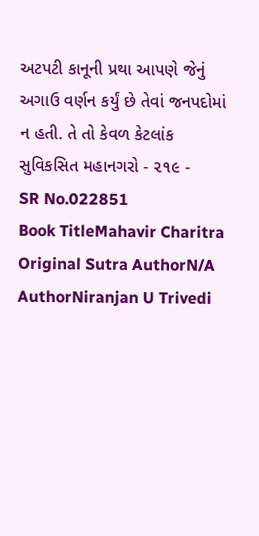અટપટી કાનૂની પ્રથા આપણે જેનું અગાઉ વર્ણન કર્યું છે તેવાં જનપદોમાં ન હતી. તે તો કેવળ કેટલાંક સુવિકસિત મહાનગરો - ૨૧૯ -
SR No.022851
Book TitleMahavir Charitra
Original Sutra AuthorN/A
AuthorNiranjan U Trivedi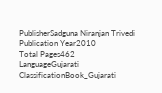PublisherSadguna Niranjan Trivedi
Publication Year2010
Total Pages462
LanguageGujarati
ClassificationBook_Gujarati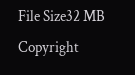File Size32 MB
Copyright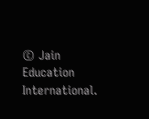© Jain Education International.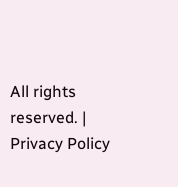All rights reserved. | Privacy Policy